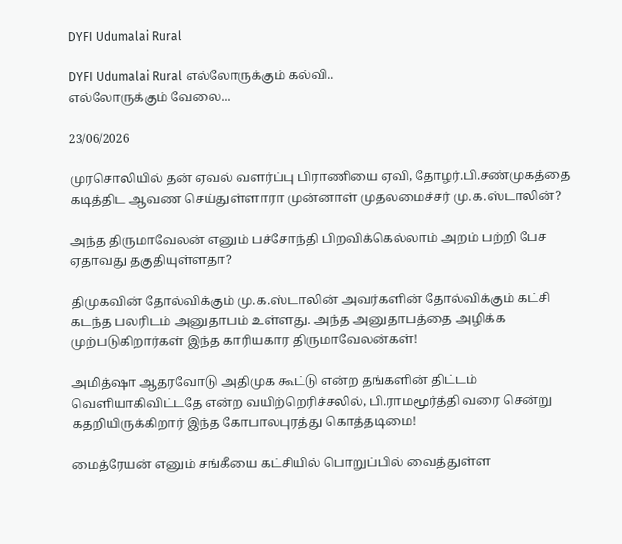DYFI Udumalai Rural

DYFI Udumalai Rural எல்லோருக்கும் கல்வி..
எல்லோருக்கும் வேலை...

23/06/2026

முரசொலியில் தன் ஏவல் வளர்ப்பு பிராணியை ஏவி, தோழர்.பி.சண்முகத்தை கடித்திட ஆவண செய்துள்ளாரா முன்னாள் முதலமைச்சர் மு.க.ஸ்டாலின்?

அந்த திருமாவேலன் எனும் பச்சோந்தி பிறவிக்கெல்லாம் அறம் பற்றி பேச ஏதாவது தகுதியுள்ளதா?

திமுகவின் தோல்விக்கும் மு.க.ஸ்டாலின் அவர்களின் தோல்விக்கும் கட்சி கடந்த பலரிடம் அனுதாபம் உள்ளது. அந்த அனுதாபத்தை அழிக்க முற்படுகிறார்கள் இந்த காரியகார திருமாவேலன்கள்!

அமித்ஷா ஆதரவோடு அதிமுக கூட்டு என்ற தங்களின் திட்டம் வெளியாகிவிட்டதே என்ற வயிற்றெரிச்சலில், பி.ராமமூர்த்தி வரை சென்று கதறியிருக்கிறார் இந்த கோபாலபுரத்து கொத்தடிமை!

மைத்ரேயன் எனும் சங்கீயை கட்சியில் பொறுப்பில் வைத்துள்ள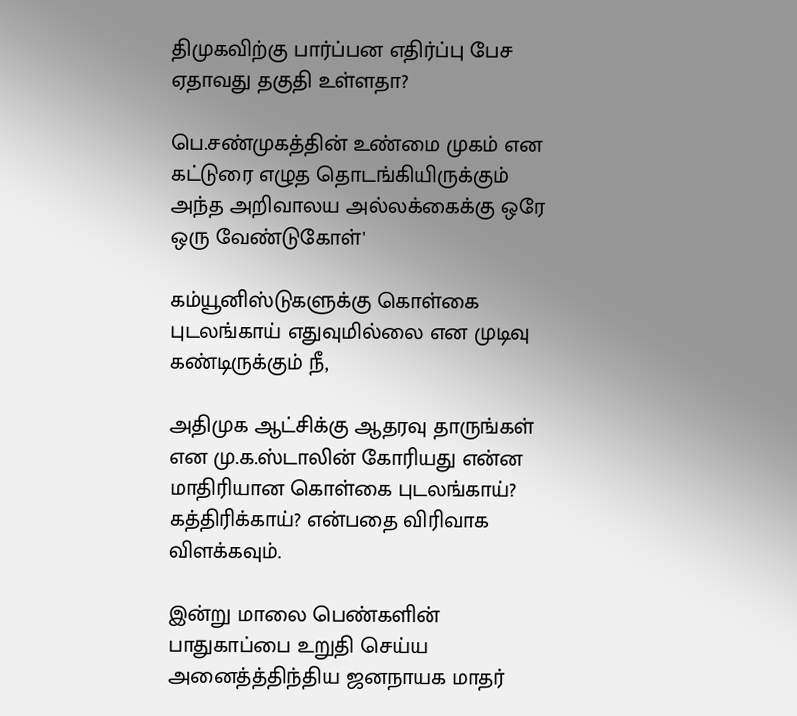திமுகவிற்கு பார்ப்பன எதிர்ப்பு பேச ஏதாவது தகுதி உள்ளதா?

பெ.சண்முகத்தின் உண்மை முகம் என கட்டுரை எழுத தொடங்கியிருக்கும் அந்த அறிவாலய அல்லக்கைக்கு ஒரே ஒரு வேண்டுகோள்'

கம்யூனிஸ்டுகளுக்கு கொள்கை புடலங்காய் எதுவுமில்லை என முடிவு கண்டிருக்கும் நீ,

அதிமுக ஆட்சிக்கு ஆதரவு தாருங்கள் என மு.க.ஸ்டாலின் கோரியது என்ன மாதிரியான கொள்கை புடலங்காய்? கத்திரிக்காய்? என்பதை விரிவாக விளக்கவும்.

இன்று மாலை பெண்களின் பாதுகாப்பை உறுதி செய்ய அனைத்த்திந்திய ஜனநாயக மாதர்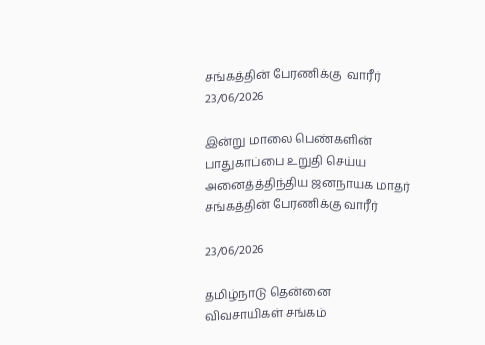சங்கத்தின் பேரணிக்கு  வாரீர்
23/06/2026

இன்று மாலை பெண்களின் பாதுகாப்பை உறுதி செய்ய அனைத்த்திந்திய ஜனநாயக மாதர் சங்கத்தின் பேரணிக்கு வாரீர்

23/06/2026

தமிழ்நாடு தென்னை
விவசாயிகள் சங்கம்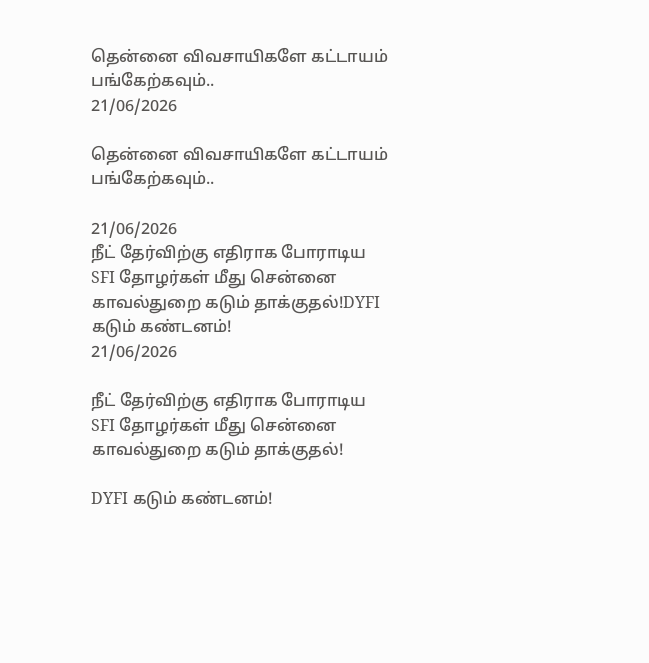தென்னை விவசாயிகளே கட்டாயம் பங்கேற்கவும்..
21/06/2026

தென்னை விவசாயிகளே கட்டாயம் பங்கேற்கவும்..

21/06/2026
நீட் தேர்விற்கு எதிராக போராடிய SFI தோழர்கள் மீது சென்னை காவல்துறை கடும் தாக்குதல்!DYFI கடும் கண்டனம்!
21/06/2026

நீட் தேர்விற்கு எதிராக போராடிய SFI தோழர்கள் மீது சென்னை காவல்துறை கடும் தாக்குதல்!

DYFI கடும் கண்டனம்!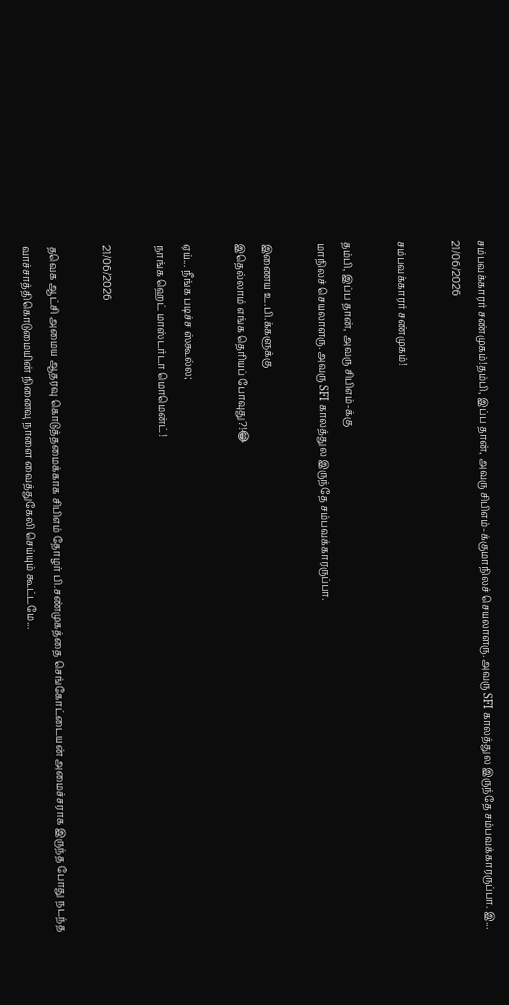சம்பவக்காரர் சண்முகம்!தம்பி, இப்ப தான், அவரு சிபிஎம்-க்குமாநிலச் செயலாளரு. அவரு SFI காலத்துல இருந்தே சம்பவக்காரருப்பா. இ...
21/06/2026

சம்பவக்காரர் சண்முகம்!

தம்பி, இப்ப தான், அவரு சிபிஎம்-க்கு
மாநிலச் செயலாளரு. அவரு SFI காலத்துல இருந்தே சம்பவக்காரருப்பா.

இணைய உ.பி.க்களுக்கு
இதெல்லாம் எங்க தெரியப் போவுது?!😂

ஏய்... நீங்க படிச்ச ஸ்கூல்ல;
நாங்க ஹெட் மாஸ்டர்டா மொமென்ட்!

21/06/2026

தவெக ஆட்சி அமைய ஆதரவு கொடுத்தமைக்காக சிபிஎம் தோழர் பி.சண்முகத்தை செங்கோட்டையன் அமைச்சராக இருந்த போது நடந்த வாச்சாத்திகொடுமையின் நினைவு நாளை வைத்துகேலி செய்யும் கூட்டமே...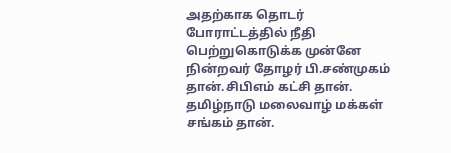அதற்காக தொடர் போராட்டத்தில் நீதி பெற்றுகொடுக்க முன்னே நின்றவர் தோழர் பி.சண்முகம் தான்.சிபிஎம் கட்சி தான். தமிழ்நாடு மலைவாழ் மக்கள் சங்கம் தான்.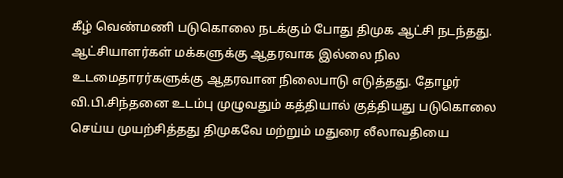கீழ் வெண்மணி படுகொலை நடக்கும் போது திமுக ஆட்சி நடந்தது. ஆட்சியாளர்கள் மக்களுக்கு ஆதரவாக இல்லை நில உடமைதாரர்களுக்கு ஆதரவான நிலைபாடு எடுத்தது. தோழர் வி.பி.சிந்தனை உடம்பு முழுவதும் கத்தியால் குத்தியது படுகொலை செய்ய முயற்சித்தது திமுகவே மற்றும் மதுரை லீலாவதியை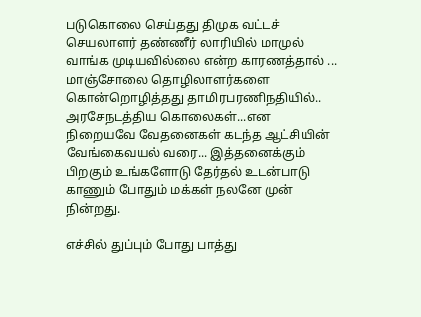படுகொலை செய்தது திமுக வட்டச் செயலாளர் தண்ணீர் லாரியில் மாமுல் வாங்க முடியவில்லை என்ற காரணத்தால் ... மாஞ்சோலை தொழிலாளர்களை கொன்றொழித்தது தாமிரபரணிநதியில்.. அரசேநடத்திய கொலைகள்...என நிறையவே வேதனைகள் கடந்த ஆட்சியின் வேங்கைவயல் வரை... இத்தனைக்கும் பிறகும் உங்களோடு தேர்தல் உடன்பாடு காணும் போதும் மக்கள் நலனே முன் நின்றது.

எச்சில் துப்பும் போது பாத்து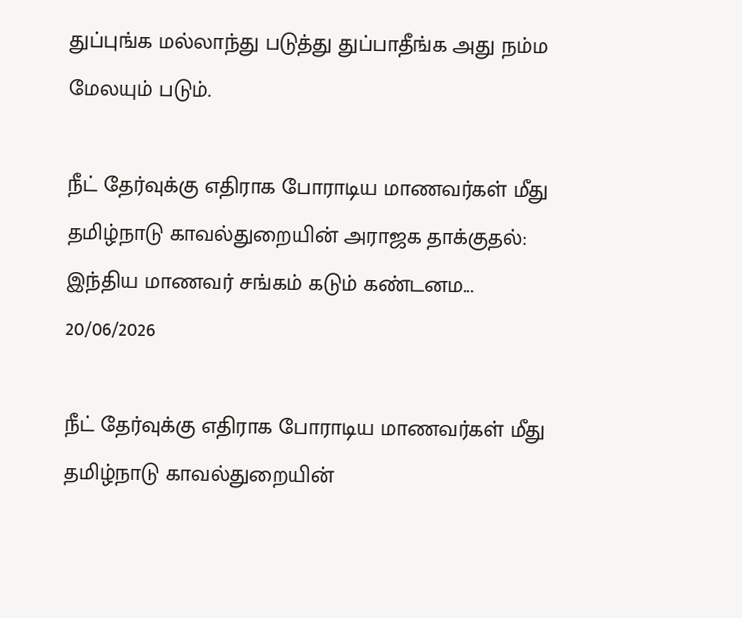துப்புங்க மல்லாந்து படுத்து துப்பாதீங்க அது நம்ம மேலயும் படும்.

நீட் தேர்வுக்கு எதிராக போராடிய மாணவர்கள் மீது தமிழ்நாடு காவல்துறையின் அராஜக தாக்குதல்: இந்திய மாணவர் சங்கம் கடும் கண்டனம...
20/06/2026

நீட் தேர்வுக்கு எதிராக போராடிய மாணவர்கள் மீது தமிழ்நாடு காவல்துறையின்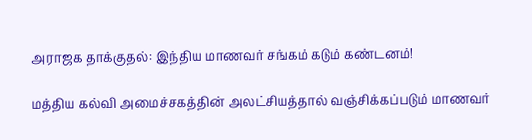அராஜக தாக்குதல்: இந்திய மாணவர் சங்கம் கடும் கண்டனம்!

மத்திய கல்வி அமைச்சகத்தின் அலட்சியத்தால் வஞ்சிக்கப்படும் மாணவர்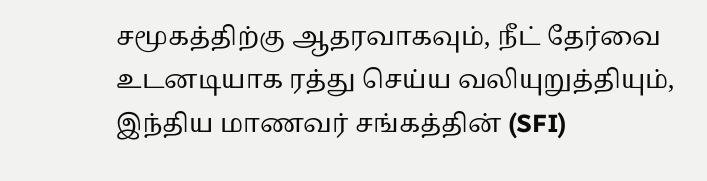சமூகத்திற்கு ஆதரவாகவும், நீட் தேர்வை உடனடியாக ரத்து செய்ய வலியுறுத்தியும், இந்திய மாணவர் சங்கத்தின் (SFI)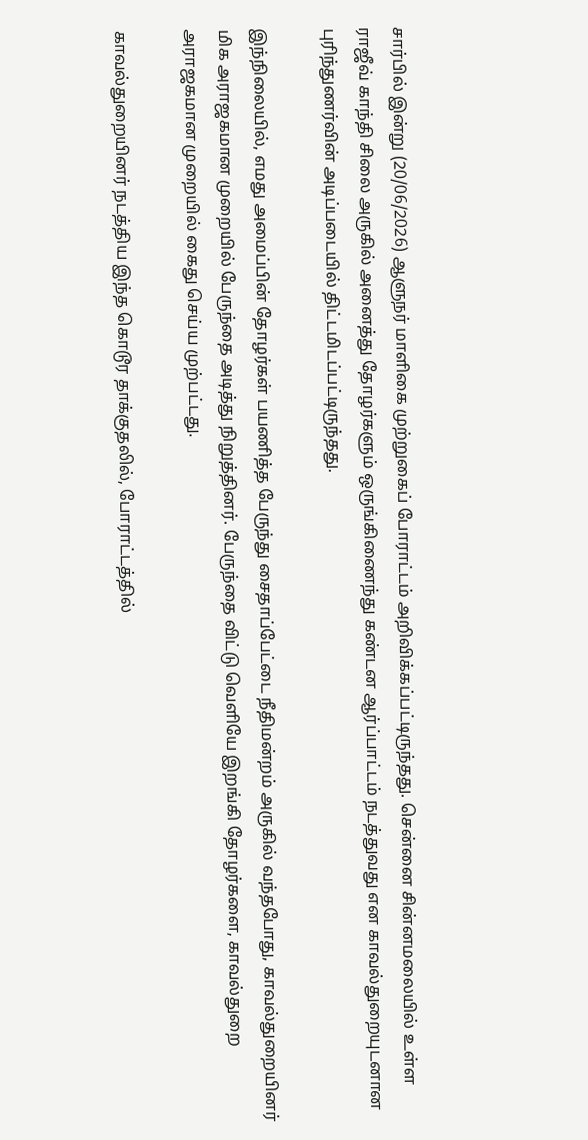சார்பில் இன்று (20/06/2026) ஆளுநர் மாளிகை முற்றுகைப் போராட்டம் அறிவிக்கப்பட்டிருந்தது. சென்னை சின்னமலையில் உள்ள ராஜீவ் காந்தி சிலை அருகில் அனைத்து தோழர்களும் ஒருங்கிணைந்து கண்டன ஆர்ப்பாட்டம் நடத்துவது என காவல்துறையுடனான புரிந்துணர்வின் அடிப்படையில் திட்டமிடப்பட்டிருந்தது.

இந்நிலையில், எமது அமைப்பின் தோழர்கள் பயணித்த பேருந்து சைதாப்பேட்டை நீதிமன்றம் அருகில் வந்தபோது, காவல்துறையினர் மிக அராஜகமான முறையில் பேருந்தை அடித்து நிறுத்தினர். பேருந்தை விட்டு வெளியே இறங்கி தோழர்களை, காவல்துறை அராஜகமான முறையில் கைது செய்ய முற்பட்டது.

காவல்துறையினர் நடத்திய இந்த கொடூர தாக்குதலில், போராட்டத்தில்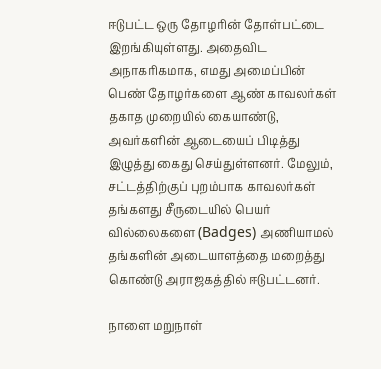ஈடுபட்ட ஒரு தோழரின் தோள்பட்டை இறங்கியுள்ளது. அதைவிட அநாகரிகமாக, எமது அமைப்பின் பெண் தோழர்களை ஆண் காவலர்கள் தகாத முறையில் கையாண்டு, அவர்களின் ஆடையைப் பிடித்து இழுத்து கைது செய்துள்ளனர். மேலும், சட்டத்திற்குப் புறம்பாக காவலர்கள் தங்களது சீருடையில் பெயர் வில்லைகளை (Badges) அணியாமல் தங்களின் அடையாளத்தை மறைத்து கொண்டு அராஜகத்தில் ஈடுபட்டனர்.

நாளை மறுநாள்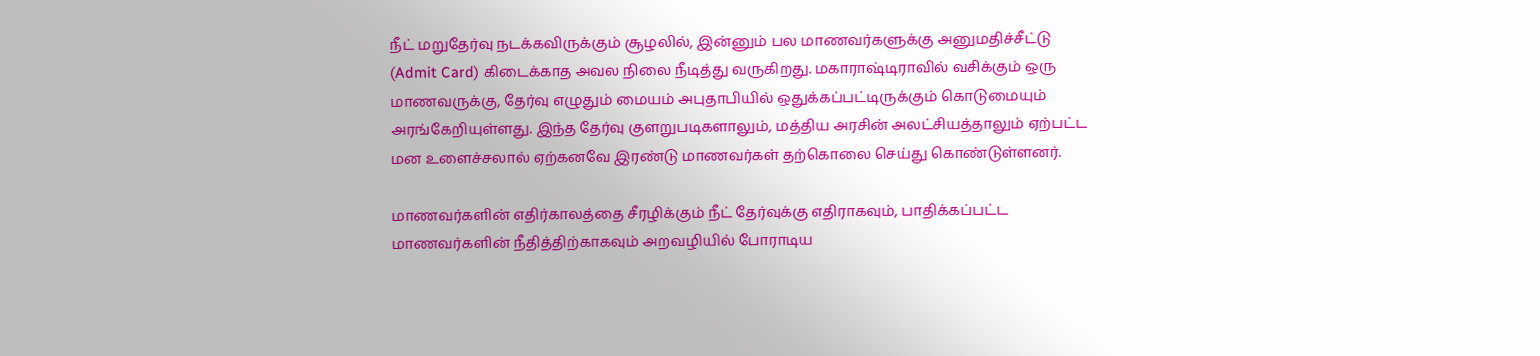நீட் மறுதேர்வு நடக்கவிருக்கும் சூழலில், இன்னும் பல மாணவர்களுக்கு அனுமதிச்சீட்டு (Admit Card) கிடைக்காத அவல நிலை நீடித்து வருகிறது. மகாராஷ்டிராவில் வசிக்கும் ஒரு மாணவருக்கு, தேர்வு எழுதும் மையம் அபுதாபியில் ஒதுக்கப்பட்டிருக்கும் கொடுமையும் அரங்கேறியுள்ளது. இந்த தேர்வு குளறுபடிகளாலும், மத்திய அரசின் அலட்சியத்தாலும் ஏற்பட்ட மன உளைச்சலால் ஏற்கனவே இரண்டு மாணவர்கள் தற்கொலை செய்து கொண்டுள்ளனர்.

மாணவர்களின் எதிர்காலத்தை சீரழிக்கும் நீட் தேர்வுக்கு எதிராகவும், பாதிக்கப்பட்ட மாணவர்களின் நீதித்திற்காகவும் அறவழியில் போராடிய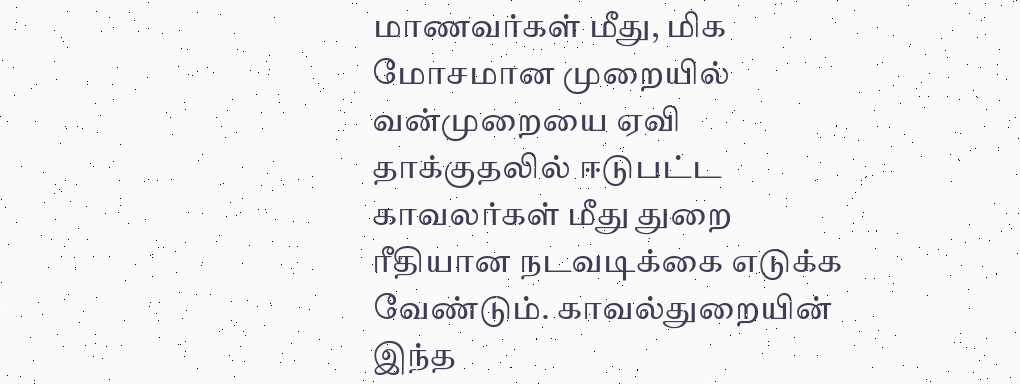மாணவர்கள் மீது, மிக மோசமான முறையில் வன்முறையை ஏவி தாக்குதலில் ஈடுபட்ட காவலர்கள் மீது துறை ரீதியான நடவடிக்கை எடுக்க வேண்டும். காவல்துறையின் இந்த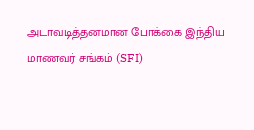அடாவடித்தனமான போக்கை இந்திய மாணவர் சங்கம் (SFI)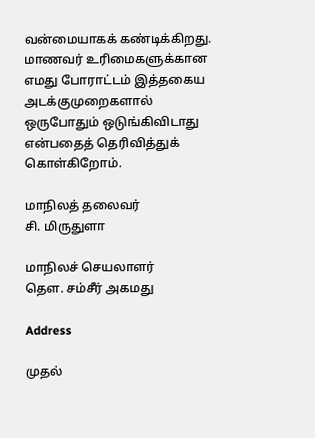வன்மையாகக் கண்டிக்கிறது. மாணவர் உரிமைகளுக்கான எமது போராட்டம் இத்தகைய அடக்குமுறைகளால் ஒருபோதும் ஒடுங்கிவிடாது என்பதைத் தெரிவித்துக் கொள்கிறோம்.

மாநிலத் தலைவர்
சி. மிருதுளா

மாநிலச் செயலாளர்
தௌ. சம்சீர் அகமது

Address

முதல்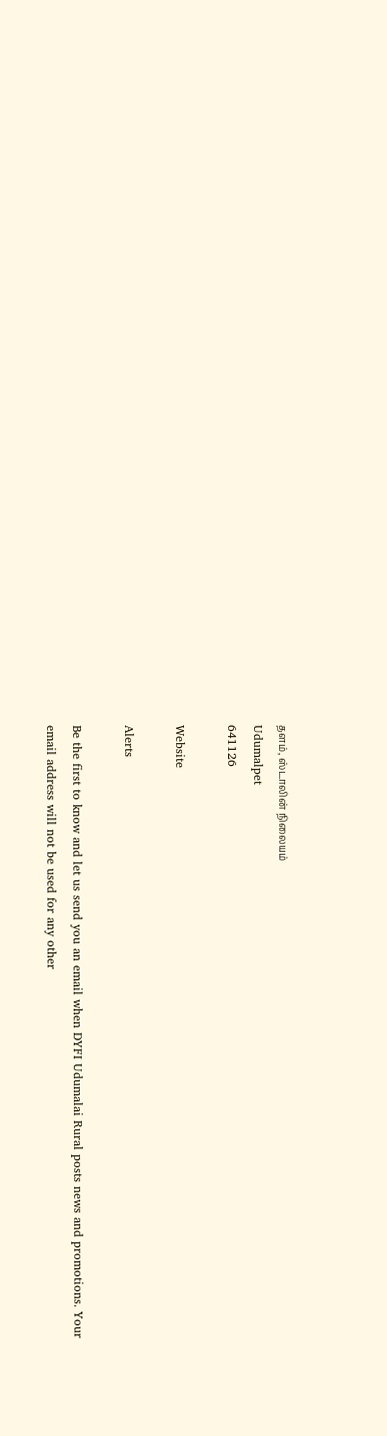தளம், ஸ்டாலின் நிலையம்
Udumalpet
641126

Website

Alerts

Be the first to know and let us send you an email when DYFI Udumalai Rural posts news and promotions. Your email address will not be used for any other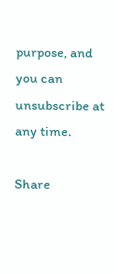purpose, and you can unsubscribe at any time.

Share